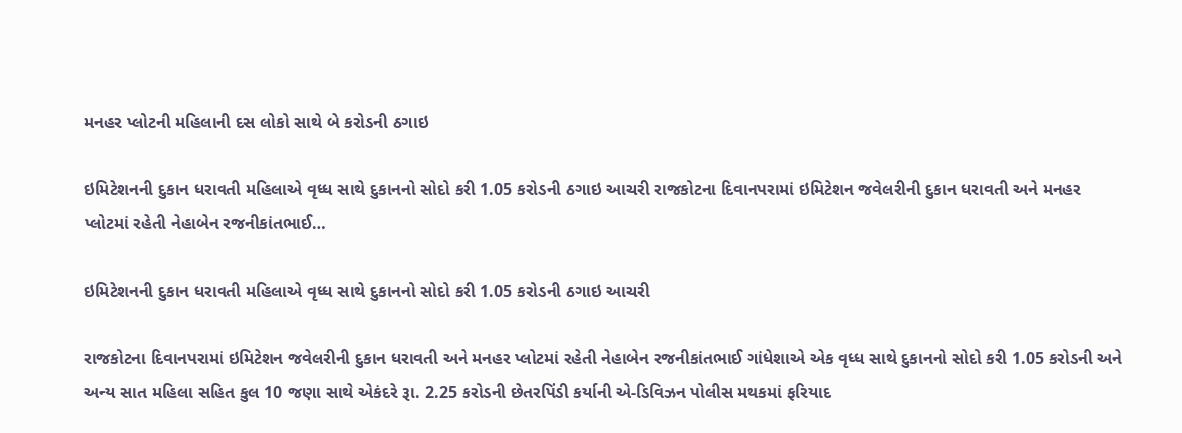મનહર પ્લોટની મહિલાની દસ લોકો સાથે બે કરોડની ઠગાઇ

ઇમિટેશનની દુકાન ધરાવતી મહિલાએ વૃધ્ધ સાથે દુકાનનો સોદો કરી 1.05 કરોડની ઠગાઇ આચરી રાજકોટના દિવાનપરામાં ઇમિટેશન જવેલરીની દુકાન ધરાવતી અને મનહર પ્લોટમાં રહેતી નેહાબેન રજનીકાંતભાઈ…

ઇમિટેશનની દુકાન ધરાવતી મહિલાએ વૃધ્ધ સાથે દુકાનનો સોદો કરી 1.05 કરોડની ઠગાઇ આચરી

રાજકોટના દિવાનપરામાં ઇમિટેશન જવેલરીની દુકાન ધરાવતી અને મનહર પ્લોટમાં રહેતી નેહાબેન રજનીકાંતભાઈ ગાંધેશાએ એક વૃધ્ધ સાથે દુકાનનો સોદો કરી 1.05 કરોડની અને અન્ય સાત મહિલા સહિત કુલ 10 જણા સાથે એકંદરે રૂા. 2.25 કરોડની છેતરપિંડી કર્યાની એ-ડિવિઝન પોલીસ મથકમાં ફરિયાદ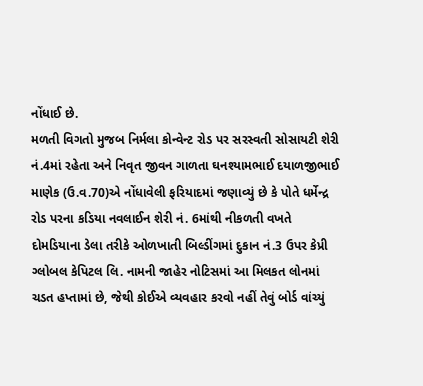નોંધાઈ છે.
મળતી વિગતો મુજબ નિર્મલા કોન્વેન્ટ રોડ પર સરસ્વતી સોસાયટી શેરી નં.4માં રહેતા અને નિવૃત જીવન ગાળતા ઘનશ્યામભાઈ દયાળજીભાઈ માણેક (ઉ.વ.70)એ નોંધાવેલી ફરિયાદમાં જણાવ્યું છે કે પોતે ધર્મેન્દ્ર રોડ પરના કડિયા નવલાઈન શેરી નં. 6માંથી નીકળતી વખતે દોમડિયાના ડેલા તરીકે ઓળખાતી બિલ્ડીંગમાં દુકાન નં.3 ઉપર કેપ્રી ગ્લોબલ કેપિટલ લિ. નામની જાહેર નોટિસમાં આ મિલકત લોનમાં ચડત હપ્તામાં છે, જેથી કોઈએ વ્યવહાર કરવો નહીં તેવું બોર્ડ વાંચ્યું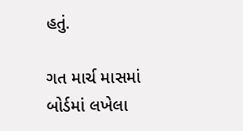હતું.

ગત માર્ચ માસમાં બોર્ડમાં લખેલા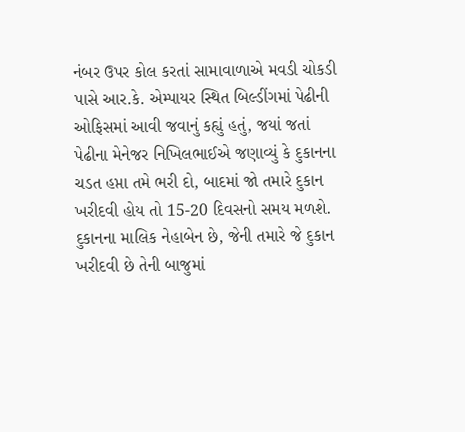નંબર ઉપર કોલ કરતાં સામાવાળાએ મવડી ચોકડી પાસે આર.કે. એમ્પાયર સ્થિત બિલ્ડીંગમાં પેઢીની ઓફિસમાં આવી જવાનું કહ્યું હતું, જયાં જતાં પેઢીના મેનેજર નિખિલભાઈએ જણાવ્યું કે દુકાનના ચડત હપ્તા તમે ભરી દો, બાદમાં જો તમારે દુકાન ખરીદવી હોય તો 15-20 દિવસનો સમય મળશે. દુકાનના માલિક નેહાબેન છે, જેની તમારે જે દુકાન ખરીદવી છે તેની બાજુમાં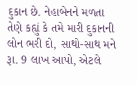દુકાન છે. નેહાબેનને મળતા તેણે કહ્યું કે તમે મારી દુકાનની લોન ભરી દો, સાથો-સાથ મને રૂા. 9 લાખ આપો, એટલે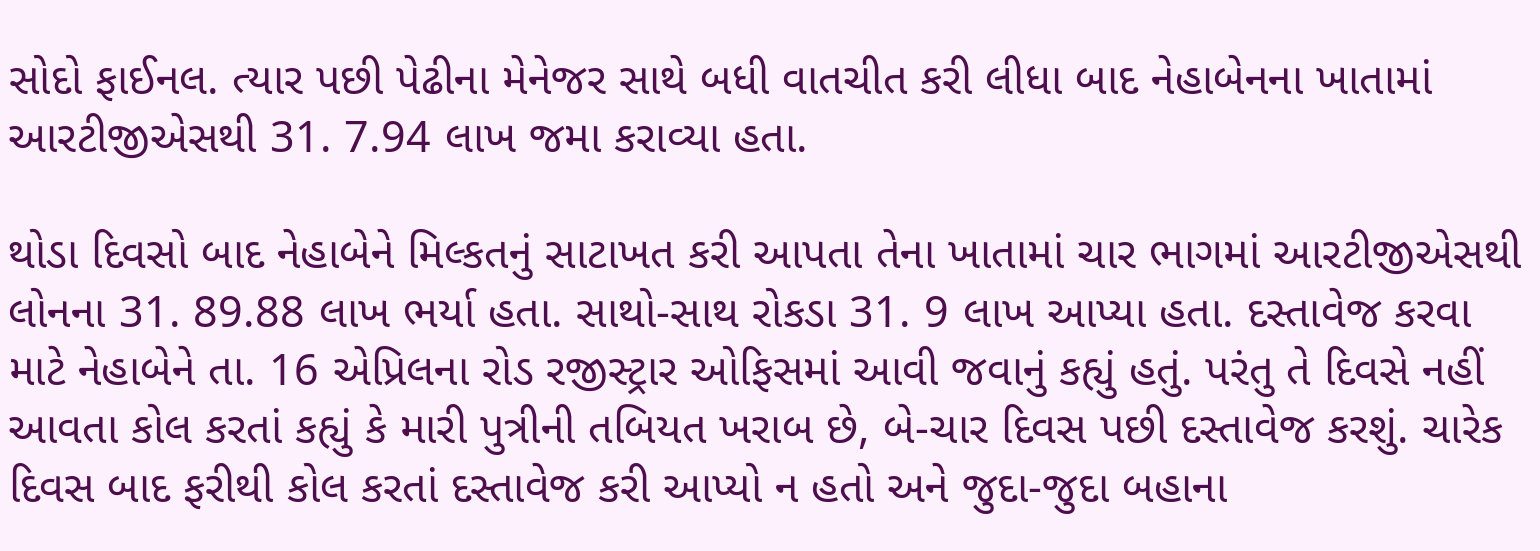સોદો ફાઈનલ. ત્યાર પછી પેઢીના મેનેજર સાથે બધી વાતચીત કરી લીધા બાદ નેહાબેનના ખાતામાં આરટીજીએસથી 31. 7.94 લાખ જમા કરાવ્યા હતા.

થોડા દિવસો બાદ નેહાબેને મિલ્કતનું સાટાખત કરી આપતા તેના ખાતામાં ચાર ભાગમાં આરટીજીએસથી લોનના 31. 89.88 લાખ ભર્યા હતા. સાથો-સાથ રોકડા 31. 9 લાખ આપ્યા હતા. દસ્તાવેજ કરવા માટે નેહાબેને તા. 16 એપ્રિલના રોડ રજીસ્ટ્રાર ઓફિસમાં આવી જવાનું કહ્યું હતું. પરંતુ તે દિવસે નહીં આવતા કોલ કરતાં કહ્યું કે મારી પુત્રીની તબિયત ખરાબ છે, બે-ચાર દિવસ પછી દસ્તાવેજ કરશું. ચારેક દિવસ બાદ ફરીથી કોલ કરતાં દસ્તાવેજ કરી આપ્યો ન હતો અને જુદા-જુદા બહાના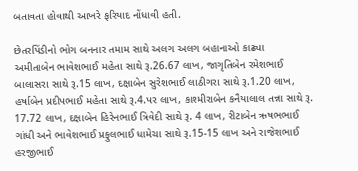બતાવતા હોવાથી આખરે ફરિયાદ નોંધાવી હતી.

છેતરપિંડીનો ભોગ બનનાર તમામ સાથે અલગ અલગ બહાનાઓ કાઢ્યા
અમીતાબેન ભાવેશભાઈ મહેતા સાથે રૂ.26.67 લાખ, જાગૃતિબેન રમેશભાઈ બાલાસરા સાથે રૂ.15 લાખ, દક્ષાબેન સુરેશભાઈ લાઠીગરા સાથે રૂ.1.20 લાખ, હર્ષાબેન પ્રદીપભાઈ મહેતા સાથે રૂ.4.પર લાખ, કાશ્મીરાબેન કનૈયાલાલ તન્ના સાથે રૂ. 17.72 લાખ, દક્ષાબેન હિરેનભાઈ ત્રિવેદી સાથે રૂ. 4 લાખ, રીટાબેન ઋષભભાઈ ગાંધી અને ભાવેશભાઈ પ્રફુલભાઈ ધામેચા સાથે રૂ.15-15 લાખ અને રાજેશભાઈ હરજીભાઈ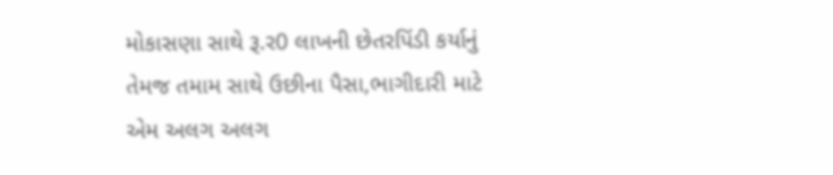મોકાસણા સાથે રૂ.ર0 લાખની છેતરપિંડી કર્યાનું તેમજ તમામ સાથે ઉછીના પૈસા,ભાગીદારી માટે એમ અલગ અલગ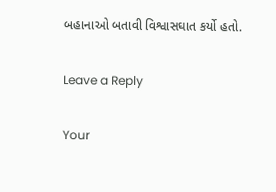બહાનાઓ બતાવી વિશ્વાસઘાત કર્યો હતો.

Leave a Reply

Your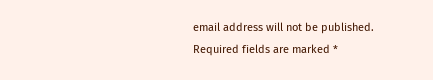email address will not be published. Required fields are marked *